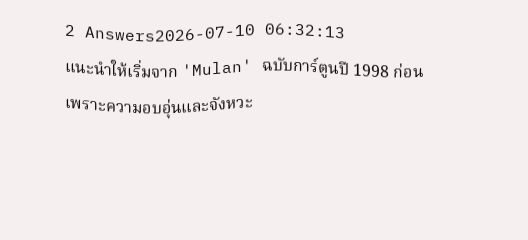2 Answers2026-07-10 06:32:13
แนะนำให้เริ่มจาก 'Mulan' ฉบับการ์ตูนปี 1998 ก่อน เพราะความอบอุ่นและจังหวะ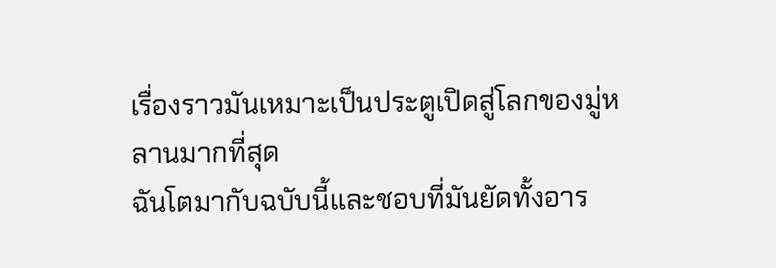เรื่องราวมันเหมาะเป็นประตูเปิดสู่โลกของมู่หลานมากที่สุด
ฉันโตมากับฉบับนี้และชอบที่มันยัดทั้งอาร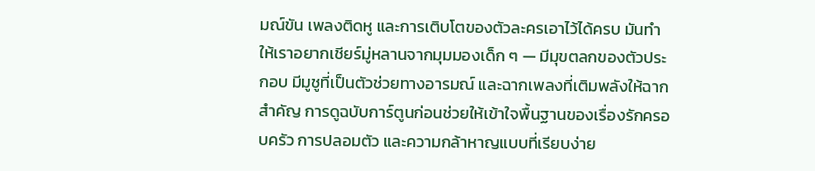มณ์ขัน เพลงติดหู และการเติบโตของตัวละครเอาไว้ได้ครบ มันทำให้เราอยากเชียร์มู่หลานจากมุมมองเด็ก ๆ — มีมุขตลกของตัวประกอบ มีมูชูที่เป็นตัวช่วยทางอารมณ์ และฉากเพลงที่เติมพลังให้ฉากสำคัญ การดูฉบับการ์ตูนก่อนช่วยให้เข้าใจพื้นฐานของเรื่องรักครอบครัว การปลอมตัว และความกล้าหาญแบบที่เรียบง่าย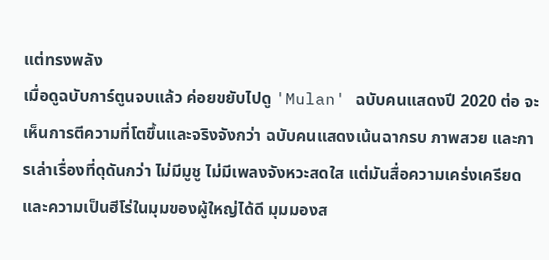แต่ทรงพลัง
เมื่อดูฉบับการ์ตูนจบแล้ว ค่อยขยับไปดู 'Mulan' ฉบับคนแสดงปี 2020 ต่อ จะเห็นการตีความที่โตขึ้นและจริงจังกว่า ฉบับคนแสดงเน้นฉากรบ ภาพสวย และการเล่าเรื่องที่ดุดันกว่า ไม่มีมูชู ไม่มีเพลงจังหวะสดใส แต่มันสื่อความเคร่งเครียดและความเป็นฮีโร่ในมุมของผู้ใหญ่ได้ดี มุมมองส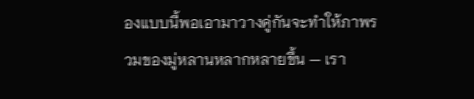องแบบนี้พอเอามาวางคู่กันจะทำให้ภาพรวมของมู่หลานหลากหลายขึ้น — เรา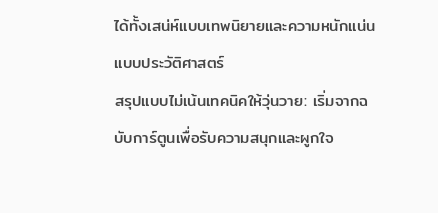ได้ทั้งเสน่ห์แบบเทพนิยายและความหนักแน่นแบบประวัติศาสตร์
สรุปแบบไม่เน้นเทคนิคให้วุ่นวาย: เริ่มจากฉบับการ์ตูนเพื่อรับความสนุกและผูกใจ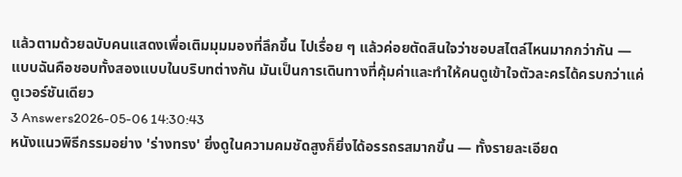แล้วตามด้วยฉบับคนแสดงเพื่อเติมมุมมองที่ลึกขึ้น ไปเรื่อย ๆ แล้วค่อยตัดสินใจว่าชอบสไตล์ไหนมากกว่ากัน — แบบฉันคือชอบทั้งสองแบบในบริบทต่างกัน มันเป็นการเดินทางที่คุ้มค่าและทำให้คนดูเข้าใจตัวละครได้ครบกว่าแค่ดูเวอร์ชันเดียว
3 Answers2026-05-06 14:30:43
หนังแนวพิธีกรรมอย่าง 'ร่างทรง' ยิ่งดูในความคมชัดสูงก็ยิ่งได้อรรถรสมากขึ้น — ทั้งรายละเอียด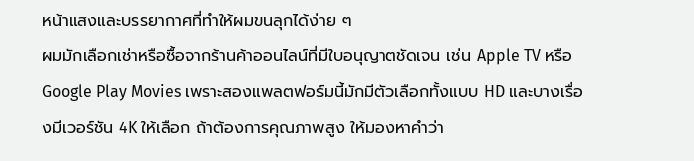หน้าแสงและบรรยากาศที่ทำให้ผมขนลุกได้ง่าย ๆ
ผมมักเลือกเช่าหรือซื้อจากร้านค้าออนไลน์ที่มีใบอนุญาตชัดเจน เช่น Apple TV หรือ Google Play Movies เพราะสองแพลตฟอร์มนี้มักมีตัวเลือกทั้งแบบ HD และบางเรื่องมีเวอร์ชัน 4K ให้เลือก ถ้าต้องการคุณภาพสูง ให้มองหาคำว่า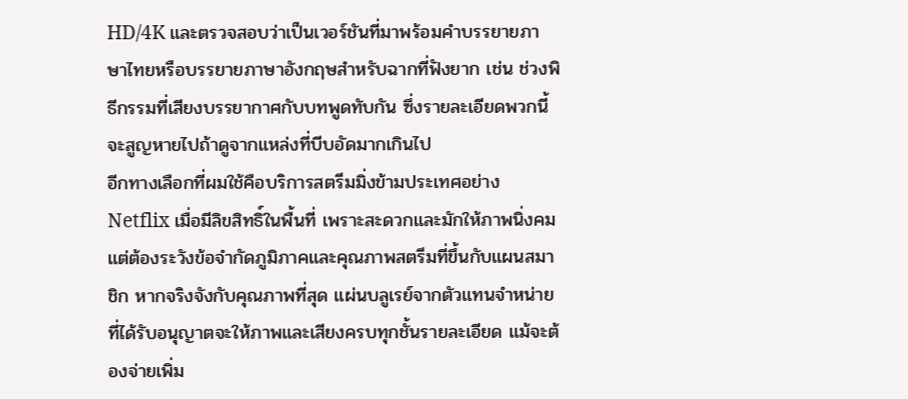HD/4K และตรวจสอบว่าเป็นเวอร์ชันที่มาพร้อมคำบรรยายภาษาไทยหรือบรรยายภาษาอังกฤษสำหรับฉากที่ฟังยาก เช่น ช่วงพิธีกรรมที่เสียงบรรยากาศกับบทพูดทับกัน ซึ่งรายละเอียดพวกนี้จะสูญหายไปถ้าดูจากแหล่งที่บีบอัดมากเกินไป
อีกทางเลือกที่ผมใช้คือบริการสตรีมมิ่งข้ามประเทศอย่าง Netflix เมื่อมีลิขสิทธิ์ในพื้นที่ เพราะสะดวกและมักให้ภาพนิ่งคม แต่ต้องระวังข้อจำกัดภูมิภาคและคุณภาพสตรีมที่ขึ้นกับแผนสมาชิก หากจริงจังกับคุณภาพที่สุด แผ่นบลูเรย์จากตัวแทนจำหน่ายที่ได้รับอนุญาตจะให้ภาพและเสียงครบทุกชั้นรายละเอียด แม้จะต้องจ่ายเพิ่ม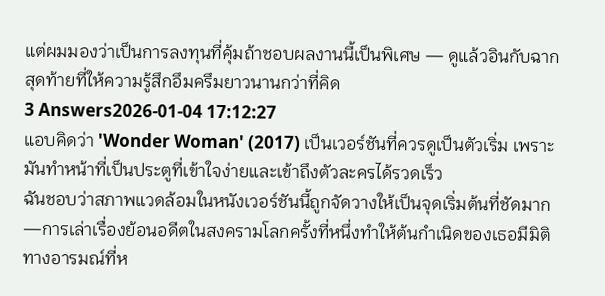แต่ผมมองว่าเป็นการลงทุนที่คุ้มถ้าชอบผลงานนี้เป็นพิเศษ — ดูแล้วอินกับฉากสุดท้ายที่ให้ความรู้สึกอึมครึมยาวนานกว่าที่คิด
3 Answers2026-01-04 17:12:27
แอบคิดว่า 'Wonder Woman' (2017) เป็นเวอร์ชันที่ควรดูเป็นตัวเริ่ม เพราะมันทำหน้าที่เป็นประตูที่เข้าใจง่ายและเข้าถึงตัวละครได้รวดเร็ว
ฉันชอบว่าสภาพแวดล้อมในหนังเวอร์ชันนี้ถูกจัดวางให้เป็นจุดเริ่มต้นที่ชัดมาก—การเล่าเรื่องย้อนอดีตในสงครามโลกครั้งที่หนึ่งทำให้ต้นกำเนิดของเธอมีมิติทางอารมณ์ที่ห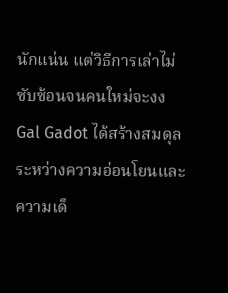นักแน่น แต่วิธีการเล่าไม่ซับซ้อนจนคนใหม่จะงง Gal Gadot ได้สร้างสมดุลระหว่างความอ่อนโยนและความเด็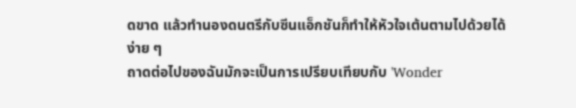ดขาด แล้วทำนองดนตรีกับซีนแอ็กชันก็ทำให้หัวใจเต้นตามไปด้วยได้ง่าย ๆ
ถาดต่อไปของฉันมักจะเป็นการเปรียบเทียบกับ 'Wonder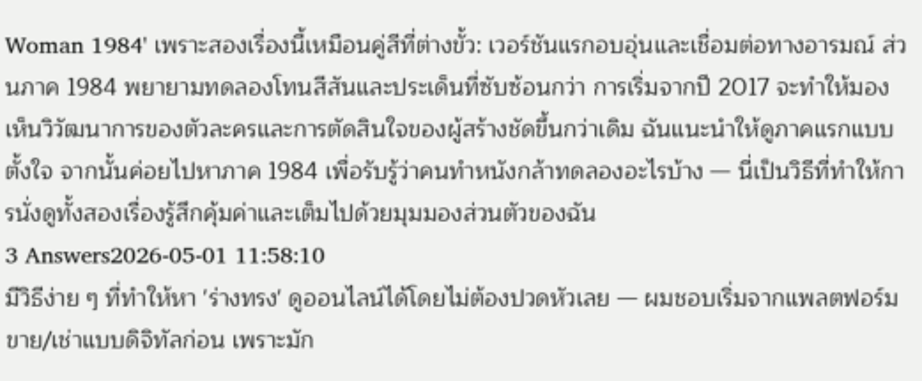Woman 1984' เพราะสองเรื่องนี้เหมือนคู่สีที่ต่างขั้ว: เวอร์ชันแรกอบอุ่นและเชื่อมต่อทางอารมณ์ ส่วนภาค 1984 พยายามทดลองโทนสีสันและประเด็นที่ซับซ้อนกว่า การเริ่มจากปี 2017 จะทำให้มองเห็นวิวัฒนาการของตัวละครและการตัดสินใจของผู้สร้างชัดขึ้นกว่าเดิม ฉันแนะนำให้ดูภาคแรกแบบตั้งใจ จากนั้นค่อยไปหาภาค 1984 เพื่อรับรู้ว่าคนทำหนังกล้าทดลองอะไรบ้าง — นี่เป็นวิธีที่ทำให้การนั่งดูทั้งสองเรื่องรู้สึกคุ้มค่าและเต็มไปด้วยมุมมองส่วนตัวของฉัน
3 Answers2026-05-01 11:58:10
มีวิธีง่าย ๆ ที่ทำให้หา 'ร่างทรง' ดูออนไลน์ได้โดยไม่ต้องปวดหัวเลย — ผมชอบเริ่มจากแพลตฟอร์มขาย/เช่าแบบดิจิทัลก่อน เพราะมัก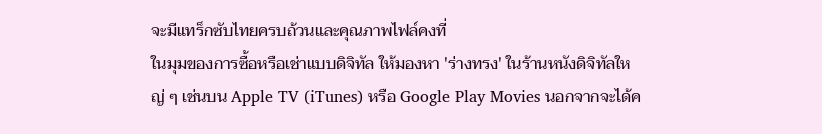จะมีแทร็กซับไทยครบถ้วนและคุณภาพไฟล์คงที่
ในมุมของการซื้อหรือเช่าแบบดิจิทัล ให้มองหา 'ร่างทรง' ในร้านหนังดิจิทัลใหญ่ ๆ เช่นบน Apple TV (iTunes) หรือ Google Play Movies นอกจากจะได้ค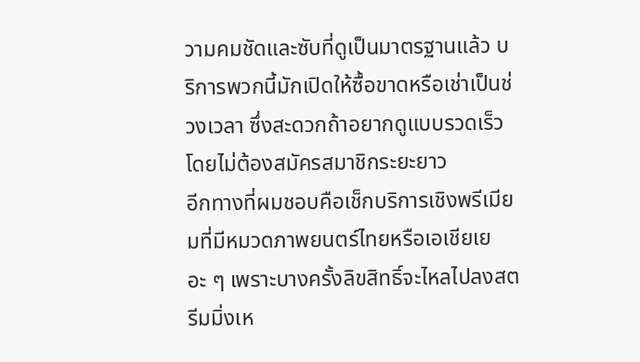วามคมชัดและซับที่ดูเป็นมาตรฐานแล้ว บริการพวกนี้มักเปิดให้ซื้อขาดหรือเช่าเป็นช่วงเวลา ซึ่งสะดวกถ้าอยากดูแบบรวดเร็วโดยไม่ต้องสมัครสมาชิกระยะยาว
อีกทางที่ผมชอบคือเช็กบริการเชิงพรีเมียมที่มีหมวดภาพยนตร์ไทยหรือเอเชียเยอะ ๆ เพราะบางครั้งลิขสิทธิ์จะไหลไปลงสตรีมมิ่งเห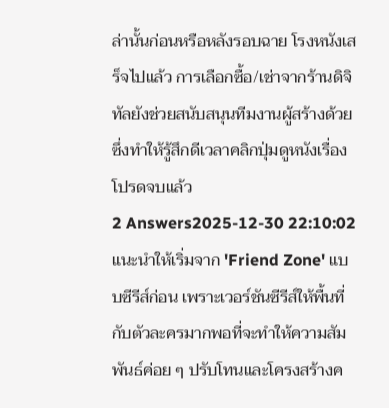ล่านั้นก่อนหรือหลังรอบฉาย โรงหนังเสร็จไปแล้ว การเลือกซื้อ/เช่าจากร้านดิจิทัลยังช่วยสนับสนุนทีมงานผู้สร้างด้วย ซึ่งทำให้รู้สึกดีเวลาคลิกปุ่มดูหนังเรื่องโปรดจบแล้ว
2 Answers2025-12-30 22:10:02
แนะนำให้เริ่มจาก 'Friend Zone' แบบซีรีส์ก่อน เพราะเวอร์ชันซีรีส์ให้พื้นที่กับตัวละครมากพอที่จะทำให้ความสัมพันธ์ค่อย ๆ ปรับโทนและโครงสร้างค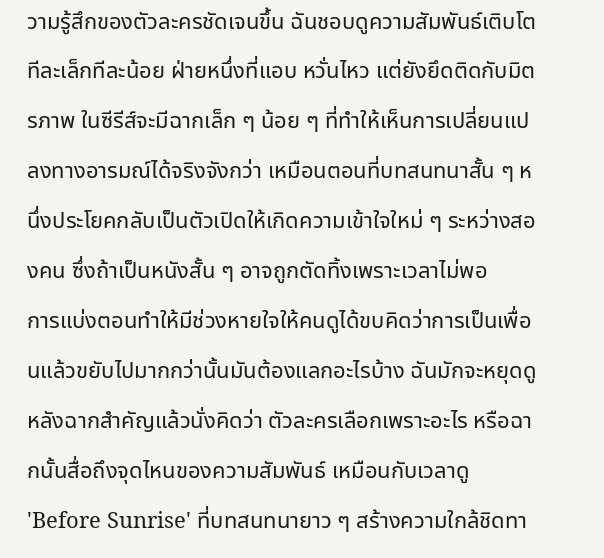วามรู้สึกของตัวละครชัดเจนขึ้น ฉันชอบดูความสัมพันธ์เติบโตทีละเล็กทีละน้อย ฝ่ายหนึ่งที่แอบ หวั่นไหว แต่ยังยึดติดกับมิตรภาพ ในซีรีส์จะมีฉากเล็ก ๆ น้อย ๆ ที่ทำให้เห็นการเปลี่ยนแปลงทางอารมณ์ได้จริงจังกว่า เหมือนตอนที่บทสนทนาสั้น ๆ หนึ่งประโยคกลับเป็นตัวเปิดให้เกิดความเข้าใจใหม่ ๆ ระหว่างสองคน ซึ่งถ้าเป็นหนังสั้น ๆ อาจถูกตัดทิ้งเพราะเวลาไม่พอ
การแบ่งตอนทำให้มีช่วงหายใจให้คนดูได้ขบคิดว่าการเป็นเพื่อนแล้วขยับไปมากกว่านั้นมันต้องแลกอะไรบ้าง ฉันมักจะหยุดดูหลังฉากสำคัญแล้วนั่งคิดว่า ตัวละครเลือกเพราะอะไร หรือฉากนั้นสื่อถึงจุดไหนของความสัมพันธ์ เหมือนกับเวลาดู 'Before Sunrise' ที่บทสนทนายาว ๆ สร้างความใกล้ชิดทา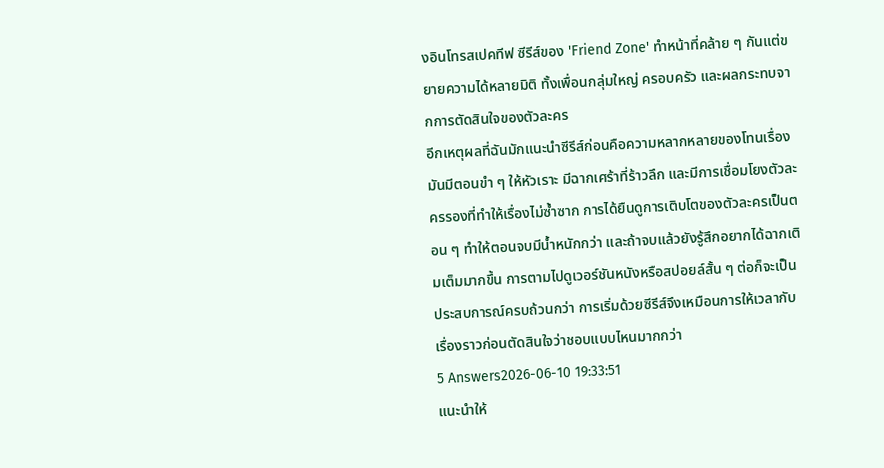งอินโทรสเปคทีฟ ซีรีส์ของ 'Friend Zone' ทำหน้าที่คล้าย ๆ กันแต่ขยายความได้หลายมิติ ทั้งเพื่อนกลุ่มใหญ่ ครอบครัว และผลกระทบจากการตัดสินใจของตัวละคร
อีกเหตุผลที่ฉันมักแนะนำซีรีส์ก่อนคือความหลากหลายของโทนเรื่อง มันมีตอนขำ ๆ ให้หัวเราะ มีฉากเศร้าที่ร้าวลึก และมีการเชื่อมโยงตัวละครรองที่ทำให้เรื่องไม่ซ้ำซาก การได้ยืนดูการเติบโตของตัวละครเป็นตอน ๆ ทำให้ตอนจบมีน้ำหนักกว่า และถ้าจบแล้วยังรู้สึกอยากได้ฉากเติมเต็มมากขึ้น การตามไปดูเวอร์ชันหนังหรือสปอยล์สั้น ๆ ต่อก็จะเป็นประสบการณ์ครบถ้วนกว่า การเริ่มด้วยซีรีส์จึงเหมือนการให้เวลากับเรื่องราวก่อนตัดสินใจว่าชอบแบบไหนมากกว่า
5 Answers2026-06-10 19:33:51
แนะนำให้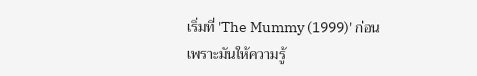เริ่มที่ 'The Mummy (1999)' ก่อน เพราะมันให้ความรู้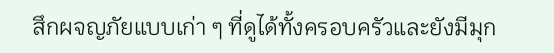สึกผจญภัยแบบเก่า ๆ ที่ดูได้ทั้งครอบครัวและยังมีมุก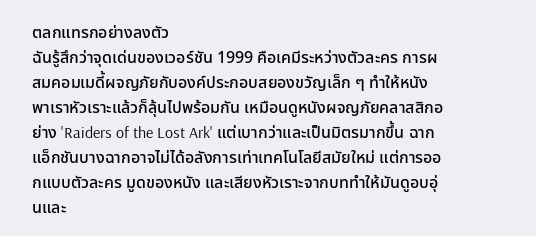ตลกแทรกอย่างลงตัว
ฉันรู้สึกว่าจุดเด่นของเวอร์ชัน 1999 คือเคมีระหว่างตัวละคร การผสมคอมเมดี้ผจญภัยกับองค์ประกอบสยองขวัญเล็ก ๆ ทำให้หนังพาเราหัวเราะแล้วก็ลุ้นไปพร้อมกัน เหมือนดูหนังผจญภัยคลาสสิกอย่าง 'Raiders of the Lost Ark' แต่เบากว่าและเป็นมิตรมากขึ้น ฉากแอ็กชันบางฉากอาจไม่ได้อลังการเท่าเทคโนโลยีสมัยใหม่ แต่การออกแบบตัวละคร มูดของหนัง และเสียงหัวเราะจากบททำให้มันดูอบอุ่นและ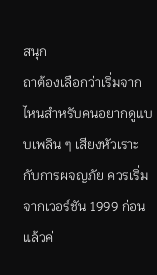สนุก
ถาต้องเลือกว่าเริ่มจากไหนสำหรับคนอยากดูแบบเพลิน ๆ เสียงหัวเราะกับการผจญภัย ควรเริ่มจากเวอร์ชัน 1999 ก่อน แล้วค่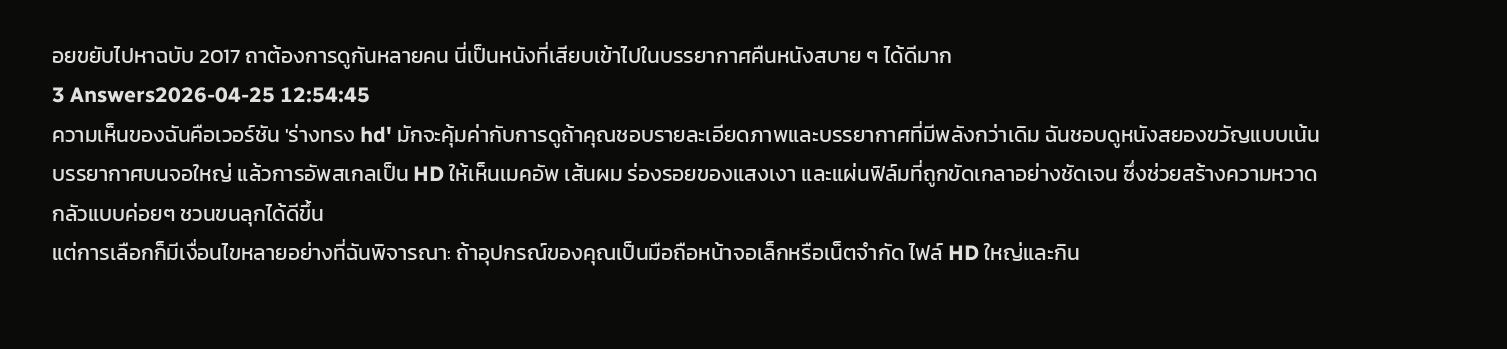อยขยับไปหาฉบับ 2017 ถาต้องการดูกันหลายคน นี่เป็นหนังที่เสียบเข้าไปในบรรยากาศคืนหนังสบาย ๆ ได้ดีมาก
3 Answers2026-04-25 12:54:45
ความเห็นของฉันคือเวอร์ชัน 'ร่างทรง hd' มักจะคุ้มค่ากับการดูถ้าคุณชอบรายละเอียดภาพและบรรยากาศที่มีพลังกว่าเดิม ฉันชอบดูหนังสยองขวัญแบบเน้นบรรยากาศบนจอใหญ่ แล้วการอัพสเกลเป็น HD ให้เห็นเมคอัพ เส้นผม ร่องรอยของแสงเงา และแผ่นฟิล์มที่ถูกขัดเกลาอย่างชัดเจน ซึ่งช่วยสร้างความหวาดกลัวแบบค่อยๆ ชวนขนลุกได้ดีขึ้น
แต่การเลือกก็มีเงื่อนไขหลายอย่างที่ฉันพิจารณา: ถ้าอุปกรณ์ของคุณเป็นมือถือหน้าจอเล็กหรือเน็ตจำกัด ไฟล์ HD ใหญ่และกิน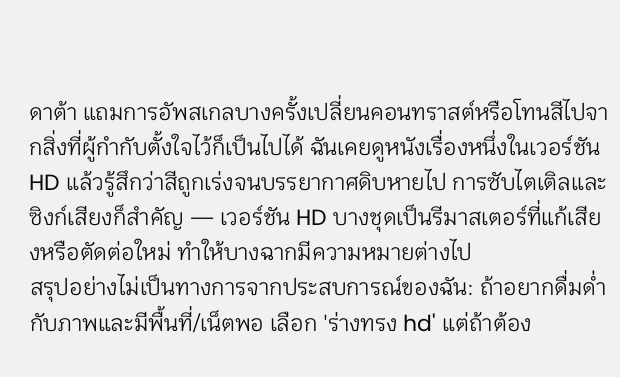ดาต้า แถมการอัพสเกลบางครั้งเปลี่ยนคอนทราสต์หรือโทนสีไปจากสิ่งที่ผู้กำกับตั้งใจไว้ก็เป็นไปได้ ฉันเคยดูหนังเรื่องหนึ่งในเวอร์ชัน HD แล้วรู้สึกว่าสีถูกเร่งจนบรรยากาศดิบหายไป การซับไตเติลและซิงก์เสียงก็สำคัญ — เวอร์ชัน HD บางชุดเป็นรีมาสเตอร์ที่แก้เสียงหรือตัดต่อใหม่ ทำให้บางฉากมีความหมายต่างไป
สรุปอย่างไม่เป็นทางการจากประสบการณ์ของฉัน: ถ้าอยากดื่มด่ำกับภาพและมีพื้นที่/เน็ตพอ เลือก 'ร่างทรง hd' แต่ถ้าต้อง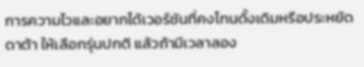การความไวและอยากได้เวอร์ชันที่คงโทนดั้งเดิมหรือประหยัดดาต้า ให้เลือกรุ่นปกติ แล้วถ้ามีเวลาลอง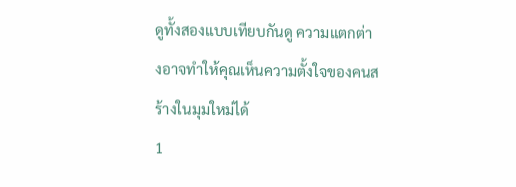ดูทั้งสองแบบเทียบกันดู ความแตกต่างอาจทำให้คุณเห็นความตั้งใจของคนสร้างในมุมใหม่ได้
1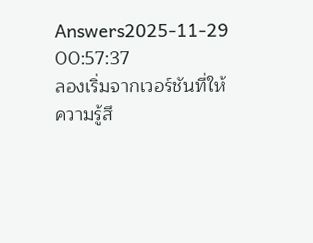Answers2025-11-29 00:57:37
ลองเริ่มจากเวอร์ชันที่ให้ความรู้สึ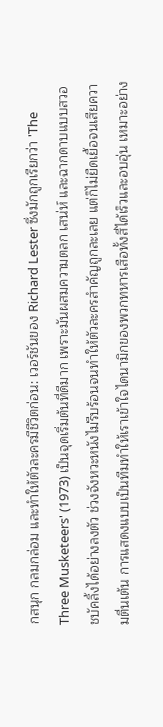กสนุก กลมกล่อม และทำให้ตัวละครมีชีวิตก่อน: เวอร์ชันของ Richard Lester ซึ่งมักถูกเรียกว่า 'The Three Musketeers' (1973) เป็นจุดเริ่มต้นที่ดีมาก เพราะมันผสมความตลก เสน่ห์ และฉากดาบแบบสวอชบัคลิ้งได้อย่างลงตัว ช่วงจังหวะหนังไม่รีบร้อนจนทำให้ตัวละครสำคัญถูกละเลย แต่ก็ไม่ยืดเยื้อจนเสียความตื่นเต้น การแสดงแบบเป็นทีมทำให้เราเข้าใจไดนามิกของพวกทหารเสือทั้งสี่ได้เร็วและอบอุ่น เหมาะอย่าง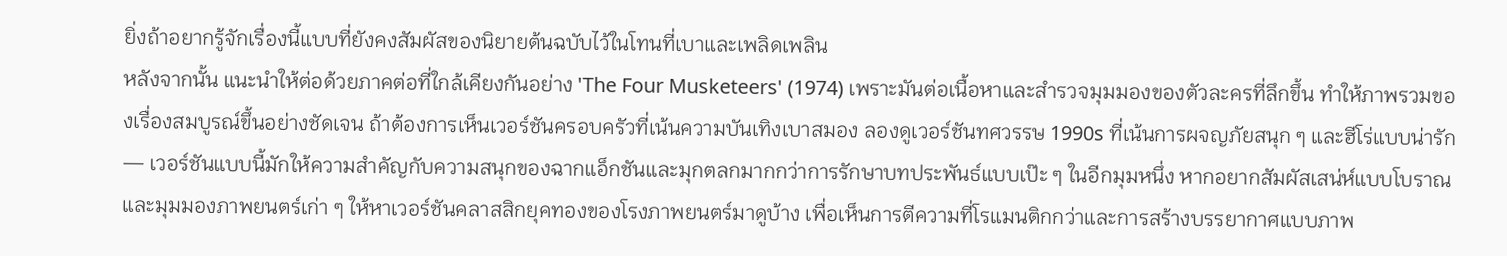ยิ่งถ้าอยากรู้จักเรื่องนี้แบบที่ยังคงสัมผัสของนิยายต้นฉบับไว้ในโทนที่เบาและเพลิดเพลิน
หลังจากนั้น แนะนำให้ต่อด้วยภาคต่อที่ใกล้เคียงกันอย่าง 'The Four Musketeers' (1974) เพราะมันต่อเนื้อหาและสำรวจมุมมองของตัวละครที่ลึกขึ้น ทำให้ภาพรวมของเรื่องสมบูรณ์ขึ้นอย่างชัดเจน ถ้าต้องการเห็นเวอร์ชันครอบครัวที่เน้นความบันเทิงเบาสมอง ลองดูเวอร์ชันทศวรรษ 1990s ที่เน้นการผจญภัยสนุก ๆ และฮีโร่แบบน่ารัก — เวอร์ชันแบบนี้มักให้ความสำคัญกับความสนุกของฉากแอ็กชันและมุกตลกมากกว่าการรักษาบทประพันธ์แบบเป๊ะ ๆ ในอีกมุมหนึ่ง หากอยากสัมผัสเสน่ห์แบบโบราณและมุมมองภาพยนตร์เก่า ๆ ให้หาเวอร์ชันคลาสสิกยุคทองของโรงภาพยนตร์มาดูบ้าง เพื่อเห็นการตีความที่โรแมนติกกว่าและการสร้างบรรยากาศแบบภาพ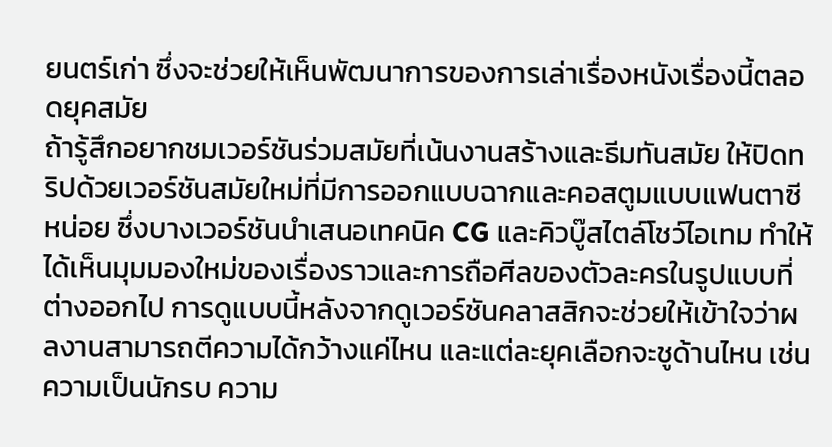ยนตร์เก่า ซึ่งจะช่วยให้เห็นพัฒนาการของการเล่าเรื่องหนังเรื่องนี้ตลอดยุคสมัย
ถ้ารู้สึกอยากชมเวอร์ชันร่วมสมัยที่เน้นงานสร้างและธีมทันสมัย ให้ปิดทริปด้วยเวอร์ชันสมัยใหม่ที่มีการออกแบบฉากและคอสตูมแบบแฟนตาซีหน่อย ซึ่งบางเวอร์ชันนำเสนอเทคนิค CG และคิวบู๊สไตล์โชว์ไอเทม ทำให้ได้เห็นมุมมองใหม่ของเรื่องราวและการถือศีลของตัวละครในรูปแบบที่ต่างออกไป การดูแบบนี้หลังจากดูเวอร์ชันคลาสสิกจะช่วยให้เข้าใจว่าผลงานสามารถตีความได้กว้างแค่ไหน และแต่ละยุคเลือกจะชูด้านไหน เช่น ความเป็นนักรบ ความ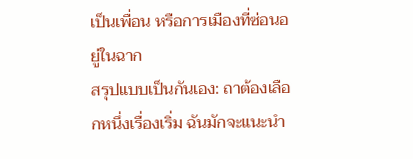เป็นเพื่อน หรือการเมืองที่ซ่อนอยู่ในฉาก
สรุปแบบเป็นกันเอง: ถาต้องเลือกหนึ่งเรื่องเริ่ม ฉันมักจะแนะนำ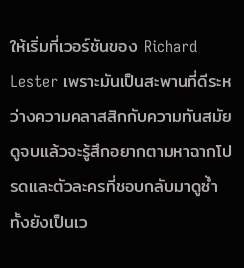ให้เริ่มที่เวอร์ชันของ Richard Lester เพราะมันเป็นสะพานที่ดีระหว่างความคลาสสิกกับความทันสมัย ดูจบแล้วจะรู้สึกอยากตามหาฉากโปรดและตัวละครที่ชอบกลับมาดูซ้ำ ทั้งยังเป็นเว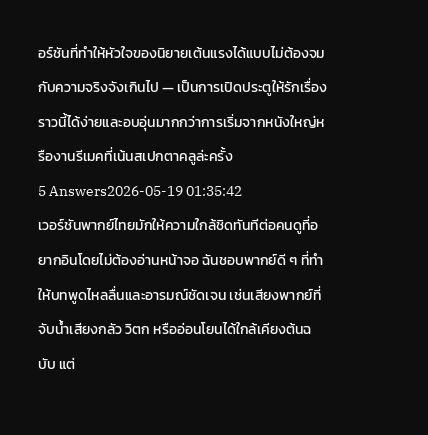อร์ชันที่ทำให้หัวใจของนิยายเต้นแรงได้แบบไม่ต้องจมกับความจริงจังเกินไป — เป็นการเปิดประตูให้รักเรื่องราวนี้ได้ง่ายและอบอุ่นมากกว่าการเริ่มจากหนังใหญ่หรืองานรีเมคที่เน้นสเปกตาคลูล่ะครั้ง
5 Answers2026-05-19 01:35:42
เวอร์ชันพากย์ไทยมักให้ความใกล้ชิดทันทีต่อคนดูที่อยากอินโดยไม่ต้องอ่านหน้าจอ ฉันชอบพากย์ดี ๆ ที่ทำให้บทพูดไหลลื่นและอารมณ์ชัดเจน เช่นเสียงพากย์ที่จับน้ำเสียงกลัว วิตก หรืออ่อนโยนได้ใกล้เคียงต้นฉบับ แต่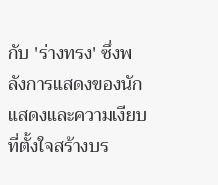กับ 'ร่างทรง' ซึ่งพลังการแสดงของนักแสดงและความเงียบที่ตั้งใจสร้างบร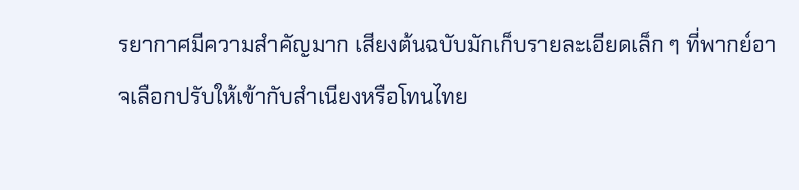รยากาศมีความสำคัญมาก เสียงต้นฉบับมักเก็บรายละเอียดเล็ก ๆ ที่พากย์อาจเลือกปรับให้เข้ากับสำเนียงหรือโทนไทย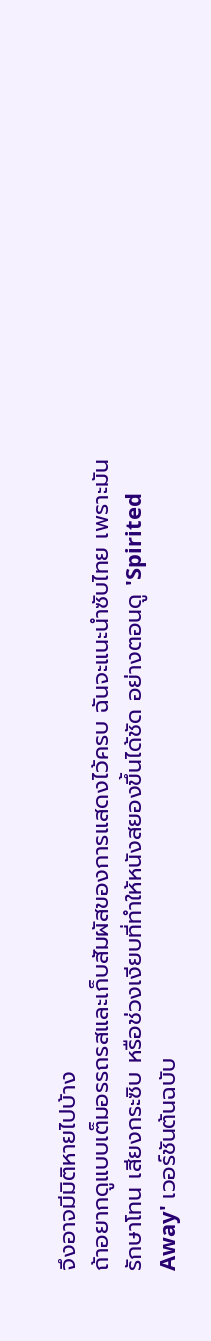จึงอาจมีมิติหายไปบ้าง
ถ้าอยากดูแบบเต็มอรรถรสและเก็บสัมผัสของการแสดงไว้ครบ ฉันจะแนะนำซับไทย เพราะมันรักษาโทน เสียงกระซิบ หรือช่วงเงียบที่ทำให้หนังสยองขึ้นได้ชัด อย่างตอนดู 'Spirited Away' เวอร์ชันต้นฉบับ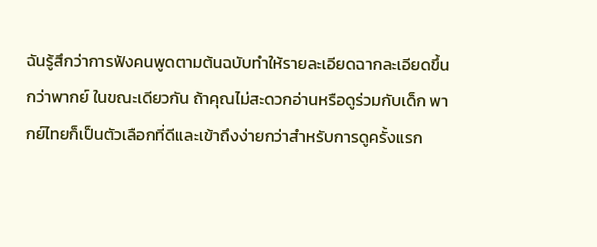ฉันรู้สึกว่าการฟังคนพูดตามต้นฉบับทำให้รายละเอียดฉากละเอียดขึ้นกว่าพากย์ ในขณะเดียวกัน ถ้าคุณไม่สะดวกอ่านหรือดูร่วมกับเด็ก พากย์ไทยก็เป็นตัวเลือกที่ดีและเข้าถึงง่ายกว่าสำหรับการดูครั้งแรก